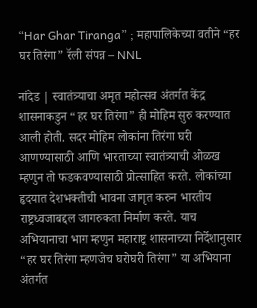“Har Ghar Tiranga” ; महापालिकेच्या वतीने “हर घर तिरंगा” रॅली संपन्न – NNL

नांदेड | स्वातंत्र्याचा अमृत महोत्सव अंतर्गत केंद्र शासनाकडुन “हर घर तिरंगा” ही मोहिम सुरु करण्यात आली होती. सदर मोहिम लोकांना तिरंगा घरी आणण्यासाठी आणि भारताच्या स्वातंत्र्याची ओळख म्हणुन तो फडकवण्यासाठी प्रोत्साहित करते. लोकांच्या हृदयात देशभक्तीची भावना जागृत करुन भारतीय राष्ट्रध्वजाबद्दल जागरुकता निर्माण करते. याच अभियानाचा भाग म्हणुन महाराष्ट्र शासनाच्या निर्देशानुसार “हर घर तिरंगा म्हणजेच घरोघरी तिरंगा” या अभियाना अंतर्गत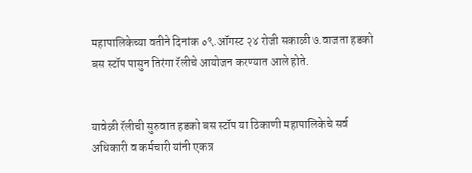महापालिकेच्या वतीने दिनांक ०९.ऑगस्ट २४ रोजी सकाळी ७.वाजता हडको बस स्टॉप पासुन तिरंगा रॅलीचे आयोजन करण्यात आले होते.


यावेळी रॅलीची सुरुवात हडको बस स्टॉप या ठिकाणी महापालिकेचे सर्व अधिकारी व कर्मचारी यांनी एकत्र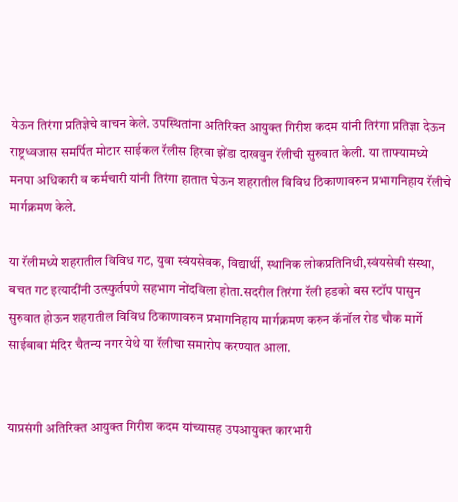येऊन तिरंगा प्रतिज्ञेचे वाचन केले. उपस्थितांना अतिरिक्त आयुक्त गिरीश कदम यांनी तिरंगा प्रतिज्ञा देऊन राष्ट्रध्वजास समर्पित मोटार साईकल रॅलीस हिरवा झेंडा दाखवुन रॅलीची सुरुवात केली. या ताफ्यामध्ये मनपा अधिकारी व कर्मचारी यांनी तिरंगा हातात घेऊन शहरातील विविध ठिकाणावरुन प्रभागनिहाय रॅलीचे मार्गक्रमण केले.

या रॅलीमध्ये शहरातील विविध गट, युवा स्वंयसेवक, विद्यार्थी, स्थानिक लोकप्रतिनिधी,स्वंयसेवी संस्था, बचत गट इत्यादींनी उत्स्फुर्तपणे सहभाग नोंदविला होता.सदरील तिरंगा रॅली हडको बस स्टॉप पासुन सुरुवात होऊन शहरातील विविध ठिकाणावरुन प्रभागनिहाय मार्गक्रमण करुन कॅनॉल रोड चौक मार्गे साईबाबा मंदिर चैतन्य नगर येथे या रॅलीचा समारोप करण्यात आला.


याप्रसंगी अतिरिक्त आयुक्त गिरीश कदम यांच्यासह उपआयुक्त कारभारी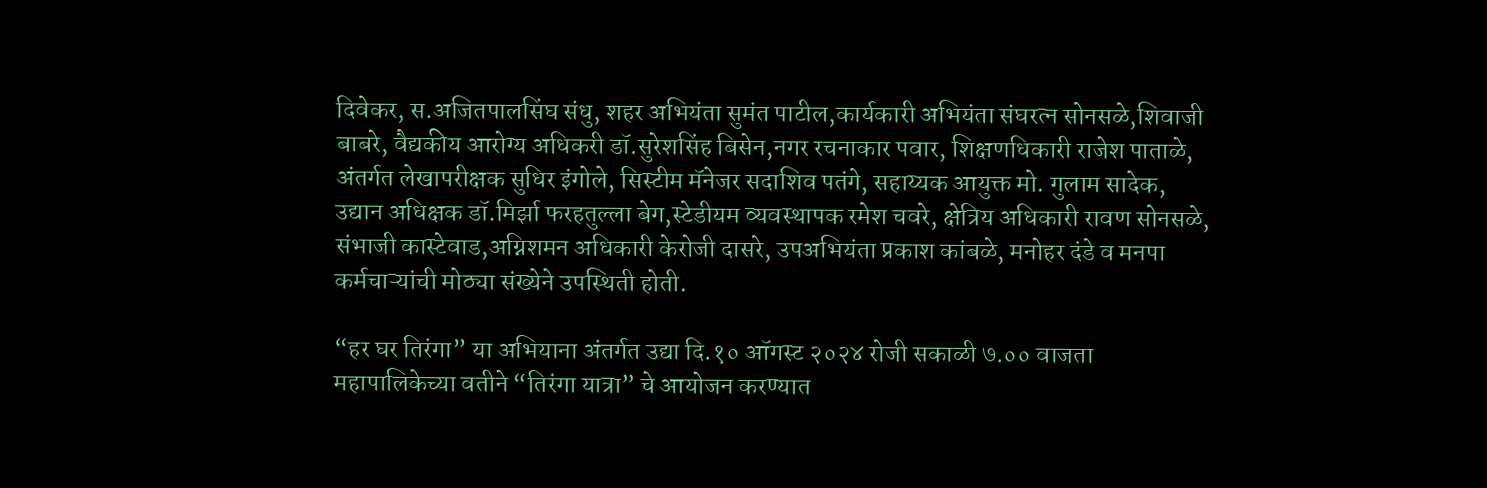दिवेकर, स.अजितपालसिंघ संधु, शहर अभियंता सुमंत पाटील,कार्यकारी अभियंता संघरत्न सोनसळे,शिवाजी बाबरे, वैद्यकीय आरोग्य अधिकरी डॉ.सुरेशसिंह बिसेन,नगर रचनाकार पवार, शिक्षणधिकारी राजेश पाताळे, अंतर्गत लेखापरीक्षक सुधिर इंगोले, सिस्टीम मॅनेजर सदाशिव पतंगे, सहाय्यक आयुक्त मो. गुलाम सादेक, उद्यान अधिक्षक डॉ.मिर्झा फरहतुल्ला बेग,स्टेडीयम व्यवस्थापक रमेश चवरे, क्षेत्रिय अधिकारी रावण सोनसळे, संभाजी कास्टेवाड,अग्निशमन अधिकारी केरोजी दासरे, उपअभियंता प्रकाश कांबळे, मनोहर दंडे व मनपा कर्मचाऱ्यांची मोठ्या संख्येने उपस्थिती होती.

“हर घर तिरंगा” या अभियाना अंतर्गत उद्या दि.१० ऑगस्ट २०२४ रोजी सकाळी ७.०० वाजता महापालिकेच्या वतीने “तिरंगा यात्रा” चे आयोजन करण्यात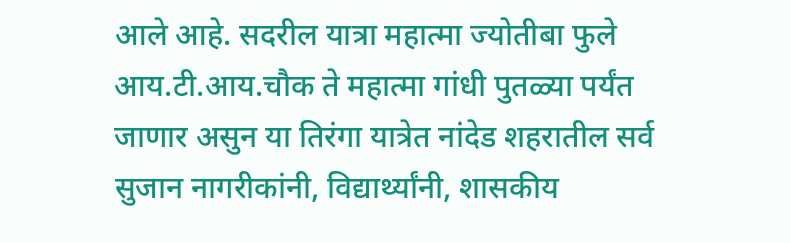आले आहे. सदरील यात्रा महात्मा ज्योतीबा फुले आय.टी.आय.चौक ते महात्मा गांधी पुतळ्या पर्यंत जाणार असुन या तिरंगा यात्रेत नांदेड शहरातील सर्व सुजान नागरीकांनी, विद्यार्थ्यांनी, शासकीय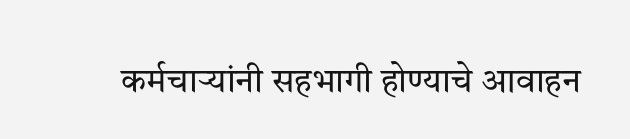कर्मचाऱ्यांनी सहभागी होण्याचे आवाहन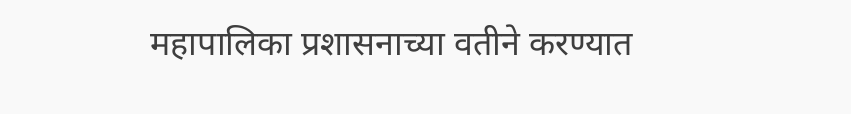महापालिका प्रशासनाच्या वतीने करण्यात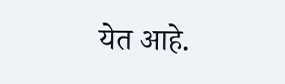येत आहे.